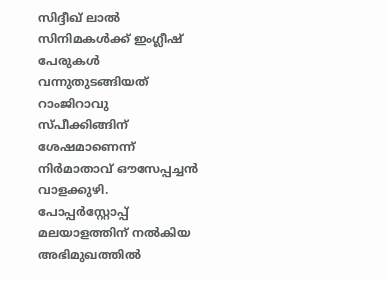സിദ്ദീഖ് ലാല്‍ സിനിമകള്‍ക്ക് ഇംഗ്ലീഷ് പേരുകള്‍ വന്നുതുടങ്ങിയത് റാംജിറാവു സ്പീക്കിങ്ങിന് ശേഷമാണെന്ന് നിര്‍മാതാവ് ഔസേപ്പച്ചന്‍ വാളക്കുഴി. പോപ്പര്‍‌സ്റ്റോപ്പ് മലയാളത്തിന് നല്‍കിയ അഭിമുഖത്തില്‍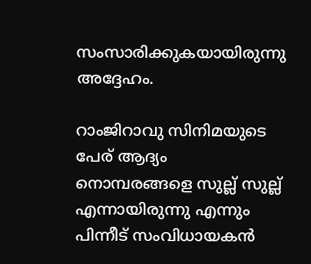സംസാരിക്കുകയായിരുന്നു അദ്ദേഹം.

റാംജിറാവു സിനിമയുടെ പേര് ആദ്യം നൊമ്പരങ്ങളെ സുല്ല് സുല്ല് എന്നായിരുന്നു എന്നും പിന്നീട് സംവിധായകന്‍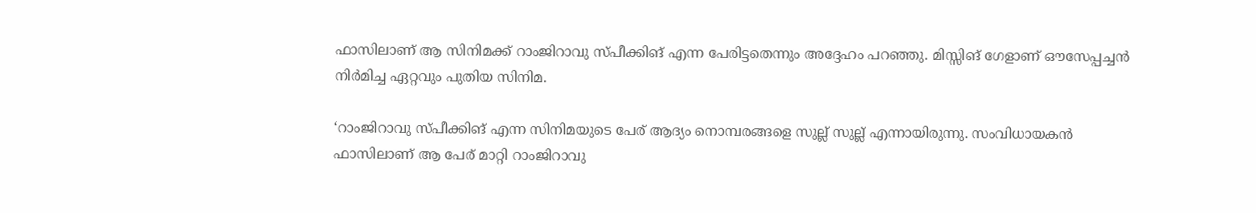ഫാസിലാണ് ആ സിനിമക്ക് റാംജിറാവു സ്പീക്കിങ് എന്ന പേരിട്ടതെന്നും അദ്ദേഹം പറഞ്ഞു. മിസ്സിങ് ഗേളാണ് ഔസേപ്പച്ചന്‍ നിര്‍മിച്ച ഏറ്റവും പുതിയ സിനിമ.

‘റാംജിറാവു സ്പീക്കിങ് എന്ന സിനിമയുടെ പേര് ആദ്യം നൊമ്പരങ്ങളെ സുല്ല് സുല്ല് എന്നായിരുന്നു. സംവിധായകന്‍ ഫാസിലാണ് ആ പേര് മാറ്റി റാംജിറാവു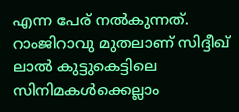എന്ന പേര് നല്‍കുന്നത്. റാംജിറാവു മുതലാണ് സിദ്ദീഖ് ലാല്‍ കുട്ടുകെട്ടിലെ സിനിമകള്‍ക്കെല്ലാം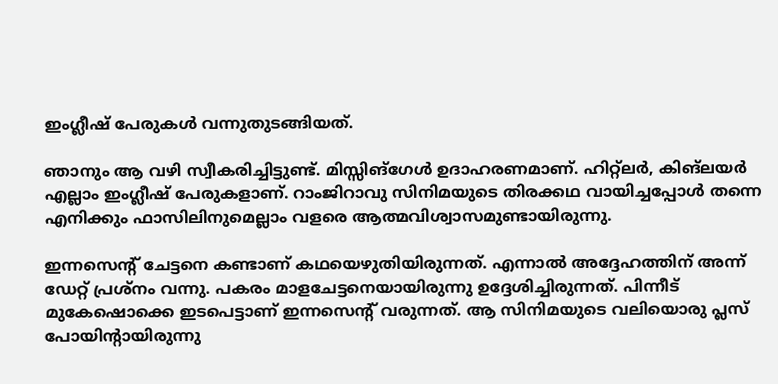ഇംഗ്ലീഷ് പേരുകള്‍ വന്നുതുടങ്ങിയത്.

ഞാനും ആ വഴി സ്വീകരിച്ചിട്ടുണ്ട്. മിസ്സിങ്‌ഗേള്‍ ഉദാഹരണമാണ്. ഹിറ്റ്‌ലര്‍, കിങ്‌ലയര്‍ എല്ലാം ഇംഗ്ലീഷ് പേരുകളാണ്. റാംജിറാവു സിനിമയുടെ തിരക്കഥ വായിച്ചപ്പോള്‍ തന്നെ എനിക്കും ഫാസിലിനുമെല്ലാം വളരെ ആത്മവിശ്വാസമുണ്ടായിരുന്നു.

ഇന്നസെന്റ് ചേട്ടനെ കണ്ടാണ് കഥയെഴുതിയിരുന്നത്. എന്നാല്‍ അദ്ദേഹത്തിന് അന്ന് ഡേറ്റ് പ്രശ്‌നം വന്നു. പകരം മാളചേട്ടനെയായിരുന്നു ഉദ്ദേശിച്ചിരുന്നത്. പിന്നീട് മുകേഷൊക്കെ ഇടപെട്ടാണ് ഇന്നസെന്റ് വരുന്നത്. ആ സിനിമയുടെ വലിയൊരു പ്ലസ് പോയിന്റായിരുന്നു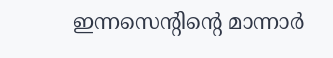ഇന്നസെന്റിന്റെ മാന്നാര്‍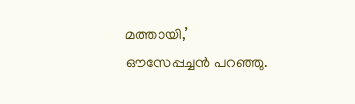മത്തായി,’ ഔസേപ്പച്ചന്‍ പറഞ്ഞു.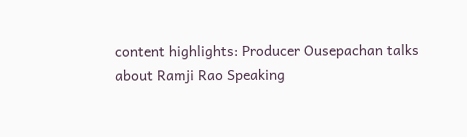content highlights: Producer Ousepachan talks about Ramji Rao Speaking